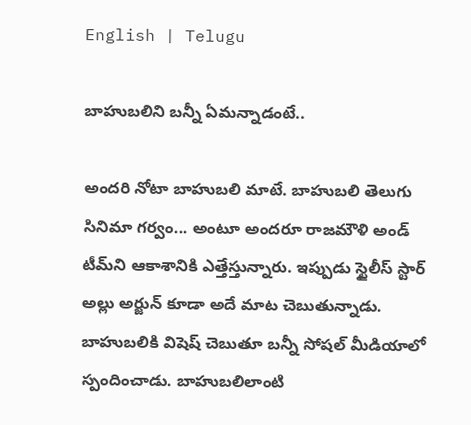English | Telugu

బాహుబ‌లిని బన్నీ ఏమన్నాడంటే..

అంద‌రి నోటా బాహుబ‌లి మాటే. బాహుబ‌లి తెలుగు సినిమా గ‌ర్వం... అంటూ అంద‌రూ రాజ‌మౌళి అండ్ టీమ్‌ని ఆకాశానికి ఎత్తేస్తున్నారు. ఇప్పుడు స్టైలీస్ స్టార్ అల్లు అర్జున్ కూడా అదే మాట చెబుతున్నాడు. బాహుబ‌లికి విషెష్ చెబుతూ బ‌న్నీ సోష‌ల్ మీడియాలో స్పందించాడు. బాహుబ‌లిలాంటి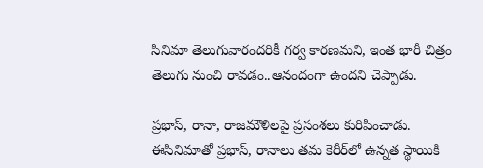సినిమా తెలుగువారంద‌రికీ గ‌ర్వ కార‌ణ‌మ‌ని, ఇంత భారీ చిత్రం తెలుగు నుంచి రావ‌డం..ఆనందంగా ఉంద‌ని చెప్పాడు.

ప్ర‌భాస్‌, రానా, రాజ‌మౌళిల‌పై ప్ర‌సంశ‌లు కురిపించాడు. ఈసినిమాతో ప్ర‌భాస్‌, రానాలు త‌మ కెరీర్‌లో ఉన్న‌త స్థాయికి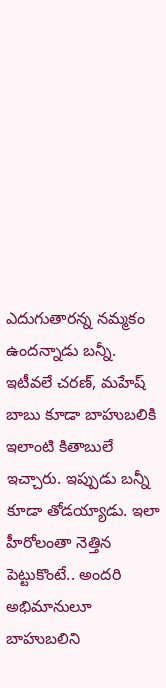ఎదుగుతార‌న్న న‌మ్మ‌కం ఉందన్నాడు బ‌న్నీ. ఇటీవ‌లే చ‌ర‌ణ్‌, మ‌హేష్ బాబు కూడా బాహుబ‌లికి ఇలాంటి కితాబులే ఇచ్చారు. ఇప్పుడు బ‌న్నీ కూడా తోడ‌య్యాడు. ఇలా హీరోలంతా నెత్తిన పెట్టుకొంటే.. అంద‌రి అభిమానులూ బాహుబ‌లిని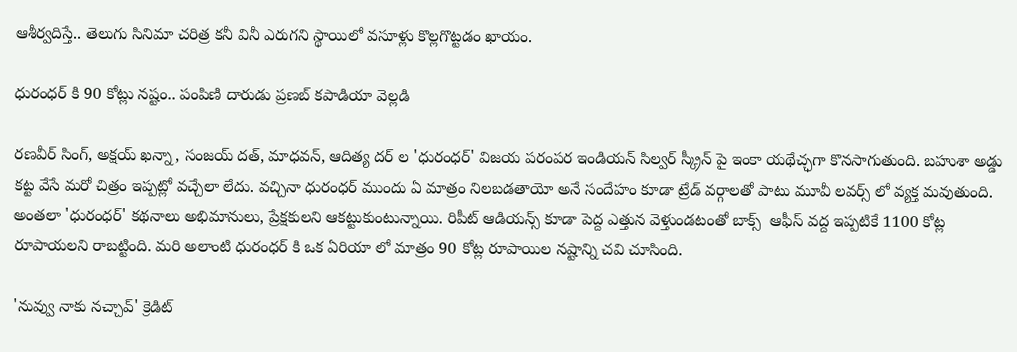ఆశీర్వ‌దిస్తే.. తెలుగు సినిమా చ‌రిత్ర క‌నీ వినీ ఎరుగ‌ని స్థాయిలో వ‌సూళ్లు కొల్ల‌గొట్ట‌డం ఖాయం.

ధురంధర్ కి 90 కోట్లు నష్టం.. పంపిణి దారుడు ప్రణబ్ కపాడియా వెల్లడి

రణవీర్ సింగ్, అక్షయ్ ఖన్నా, సంజయ్ దత్, మాధవన్, ఆదిత్య దర్ ల 'ధురంధర్' విజయ పరంపర ఇండియన్ సిల్వర్ స్క్రీన్ పై ఇంకా యథేచ్ఛగా కొనసాగుతుంది. బహుశా అడ్డు కట్ట వేసే మరో చిత్రం ఇప్పట్లో వచ్చేలా లేదు. వచ్చినా ధురంధర్ ముందు ఏ మాత్రం నిలబడతాయో అనే సందేహం కూడా ట్రేడ్ వర్గాలతో పాటు మూవీ లవర్స్ లో వ్యక్త మవుతుంది. అంతలా 'ధురంధర్' కథనాలు అభిమానులు, ప్రేక్షకులని ఆకట్టుకుంటున్నాయి. రిపీట్ ఆడియన్స్ కూడా పెద్ద ఎత్తున వెళ్తుండటంతో బాక్స్  ఆఫీస్ వద్ద ఇప్పటికే 1100 కోట్ల రూపాయలని రాబట్టింది. మరి అలాంటి ధురంధర్ కి ఒక ఏరియా లో మాత్రం 90 కోట్ల రూపాయిల నష్టాన్ని చవి చూసింది.

'నువ్వు నాకు నచ్చావ్' క్రెడిట్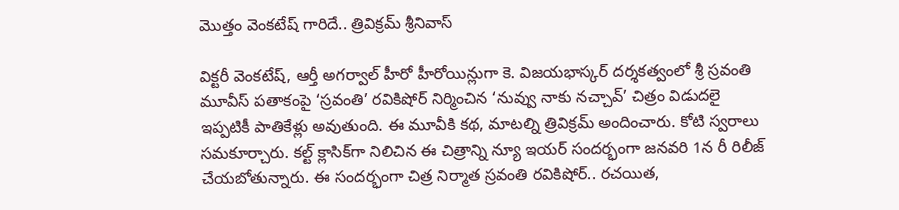మొత్తం వెంకటేష్ గారిదే.. త్రివిక్రమ్ శ్రీనివాస్

విక్టరీ వెంకటేష్, ఆర్తీ అగర్వాల్ హీరో హీరోయిన్లుగా కె. విజయభాస్కర్ దర్శకత్వంలో శ్రీ స్రవంతి మూవీస్ పతాకంపై ‘స్రవంతి’ రవికిషోర్ నిర్మించిన ‘నువ్వు నాకు నచ్చావ్’ చిత్రం విడుదలై ఇప్పటికీ పాతికేళ్లు అవుతుంది. ఈ మూవీకి కథ, మాటల్ని త్రివిక్రమ్ అందించారు. కోటి స్వరాలు సమకూర్చారు. కల్ట్ క్లాసిక్‌గా నిలిచిన ఈ చిత్రాన్ని న్యూ ఇయర్ సందర్భంగా జనవరి 1న రీ రిలీజ్ చేయబోతున్నారు. ఈ సందర్భంగా చిత్ర నిర్మాత స్రవంతి రవికిషోర్.. రచయిత,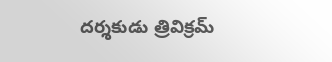దర్శకుడు త్రివిక్రమ్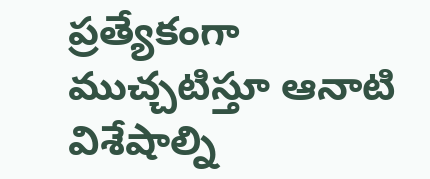ప్రత్యేకంగా ముచ్చటిస్తూ ఆనాటి విశేషాల్ని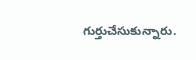గుర్తుచేసుకున్నారు.